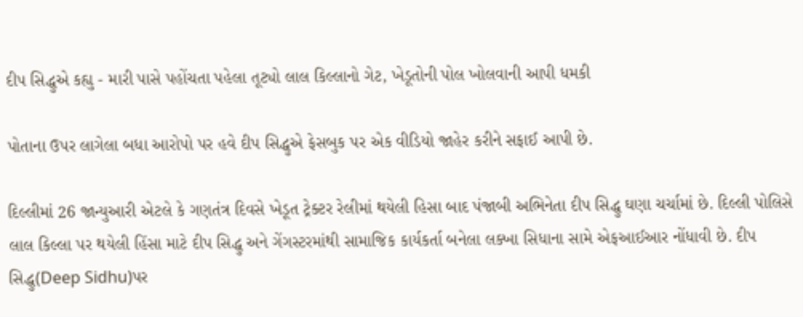દીપ સિદ્ધુએ કહ્યુ - મારી પાસે પહોંચતા પહેલા તૂટ્યો લાલ કિલ્લાનો ગેટ, ખેડૂતોની પોલ ખોલવાની આપી ધમકી

પોતાના ઉપર લાગેલા બધા આરોપો પર હવે દીપ સિદ્ધુએ ફેસબુક પર એક વીડિયો જાહેર કરીને સફાઈ આપી છે.

દિલ્લીમાં 26 જાન્યુઆરી એટલે કે ગણતંત્ર દિવસે ખેડૂત ટ્રેક્ટર રેલીમાં થયેલી હિસા બાદ પંજાબી અભિનેતા દીપ સિદ્ધુ ઘણા ચર્ચામાં છે. દિલ્લી પોલિસે લાલ કિલ્લા પર થયેલી હિંસા માટે દીપ સિદ્ધુ અને ગેંગસ્ટરમાંથી સામાજિક કાર્યકર્તા બનેલા લક્ખા સિધાના સામે એફઆઈઆર નોંધાવી છે. દીપ સિદ્ધુ(Deep Sidhu)પર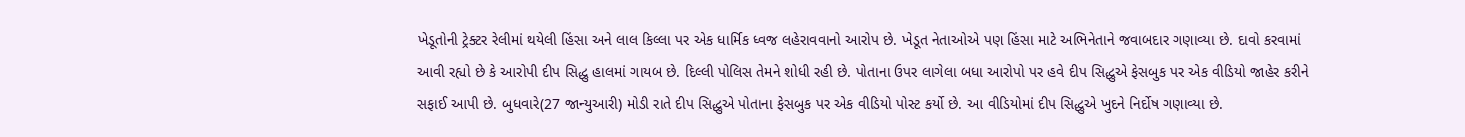ખેડૂતોની ટ્રેક્ટર રેલીમાં થયેલી હિંસા અને લાલ કિલ્લા પર એક ધાર્મિક ધ્વજ લહેરાવવાનો આરોપ છે. ખેડૂત નેતાઓએ પણ હિંસા માટે અભિનેતાને જવાબદાર ગણાવ્યા છે. દાવો કરવામાં આવી રહ્યો છે કે આરોપી દીપ સિદ્ધુ હાલમાં ગાયબ છે. દિલ્લી પોલિસ તેમને શોધી રહી છે. પોતાના ઉપર લાગેલા બધા આરોપો પર હવે દીપ સિદ્ધુએ ફેસબુક પર એક વીડિયો જાહેર કરીને સફાઈ આપી છે. બુધવારે(27 જાન્યુઆરી) મોડી રાતે દીપ સિદ્ધુએ પોતાના ફેસબુક પર એક વીડિયો પોસ્ટ કર્યો છે. આ વીડિયોમાં દીપ સિદ્ધુએ ખુદને નિર્દોષ ગણાવ્યા છે.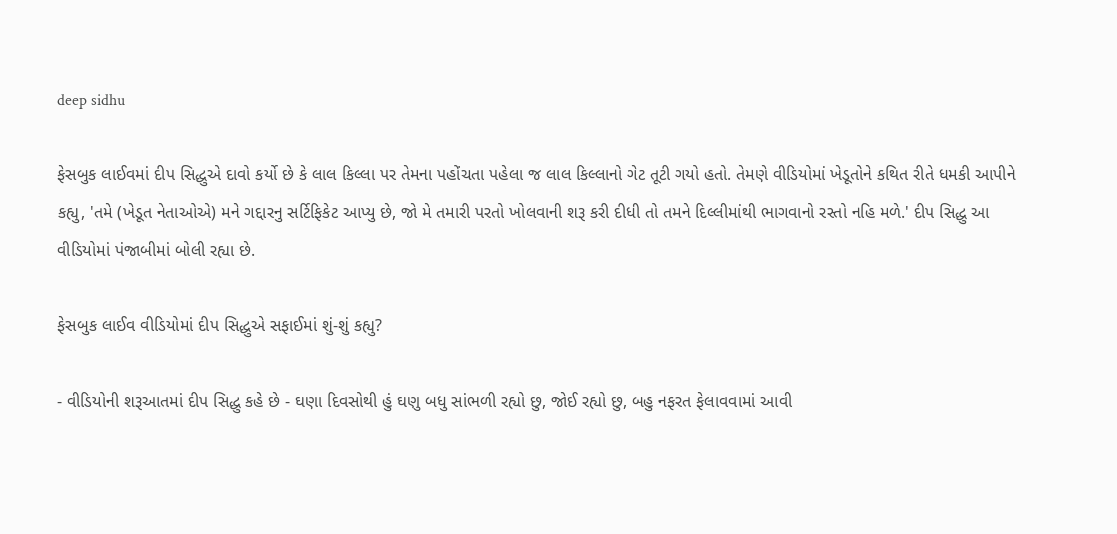deep sidhu

ફેસબુક લાઈવમાં દીપ સિદ્ધુએ દાવો કર્યો છે કે લાલ કિલ્લા પર તેમના પહોંચતા પહેલા જ લાલ કિલ્લાનો ગેટ તૂટી ગયો હતો. તેમણે વીડિયોમાં ખેડૂતોને કથિત રીતે ધમકી આપીને કહ્યુ, 'તમે (ખેડૂત નેતાઓએ) મને ગદ્દારનુ સર્ટિફિકેટ આપ્યુ છે, જો મે તમારી પરતો ખોલવાની શરૂ કરી દીધી તો તમને દિલ્લીમાંથી ભાગવાનો રસ્તો નહિ મળે.' દીપ સિદ્ધુ આ વીડિયોમાં પંજાબીમાં બોલી રહ્યા છે.

ફેસબુક લાઈવ વીડિયોમાં દીપ સિદ્ધુએ સફાઈમાં શું-શું કહ્યુ?

- વીડિયોની શરૂઆતમાં દીપ સિદ્ધુ કહે છે - ઘણા દિવસોથી હું ઘણુ બધુ સાંભળી રહ્યો છુ, જોઈ રહ્યો છુ, બહુ નફરત ફેલાવવામાં આવી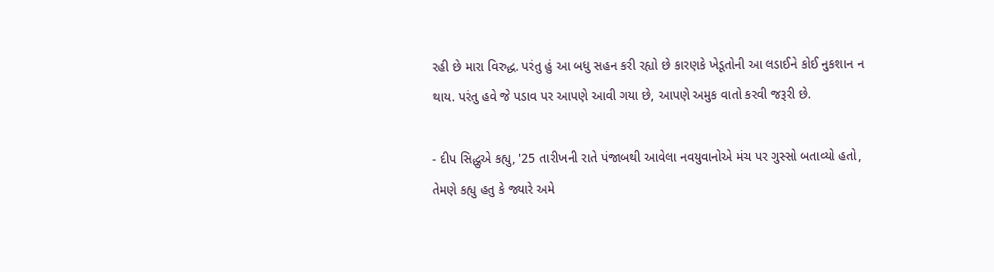રહી છે મારા વિરુદ્ધ. પરંતુ હું આ બધુ સહન કરી રહ્યો છે કારણકે ખેડૂતોની આ લડાઈને કોઈ નુકશાન ન થાય. પરંતુ હવે જે પડાવ પર આપણે આવી ગયા છે, આપણે અમુક વાતો કરવી જરૂરી છે.

- દીપ સિદ્ધુએ કહ્યુ, '25 તારીખની રાતે પંજાબથી આવેલા નવયુવાનોએ મંચ પર ગુસ્સો બતાવ્યો હતો, તેમણે કહ્યુ હતુ કે જ્યારે અમે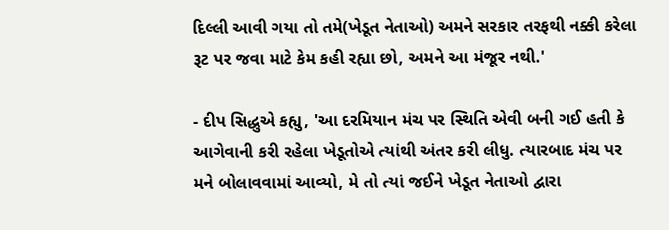દિલ્લી આવી ગયા તો તમે(ખેડૂત નેતાઓ) અમને સરકાર તરફથી નક્કી કરેલા રૂટ પર જવા માટે કેમ કહી રહ્યા છો, અમને આ મંજૂર નથી.'

- દીપ સિદ્ધુએ કહ્યુ, 'આ દરમિયાન મંચ પર સ્થિતિ એવી બની ગઈ હતી કે આગેવાની કરી રહેલા ખેડૂતોએ ત્યાંથી અંતર કરી લીધુ. ત્યારબાદ મંચ પર મને બોલાવવામાં આવ્યો, મે તો ત્યાં જઈને ખેડૂત નેતાઓ દ્વારા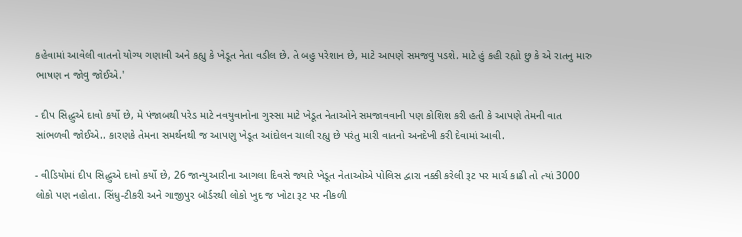કહેવામાં આવેલી વાતનો યોગ્ય ગણાવી અને કહ્યુ કે ખેડૂત નેતા વડીલ છે. તે બહુ પરેશાન છે, માટે આપણે સમજવુ પડશે. માટે હું કહી રહ્યો છુ કે એ રાતનુ મારુ ભાષણ ન જોવુ જોઈએ.'

- દીપ સિદ્ધુએ દાવો કર્યો છે, મે પંજાબથી પરેડ માટે નવયુવાનોના ગુસ્સા માટે ખેડૂત નેતાઓને સમજાવવાની પણ કોશિશ કરી હતી કે આપણે તેમની વાત સાંભળવી જોઈએ.. કારણકે તેમના સમર્થનથી જ આપણુ ખેડૂત આંદોલન ચાલી રહ્યુ છે પરંતુ મારી વાતનો અનદેખી કરી દેવામાં આવી.

- વીડિયોમાં દીપ સિદ્ધુએ દાવો કર્યો છે, 26 જાન્યુઆરીના આગલા દિવસે જ્યારે ખેડૂત નેતાઓએ પોલિસ દ્વારા નક્કી કરેલી રૂટ પર માર્ચ કાઢી તો ત્યાં 3000 લોકો પણ નહોતા. સિંધુ-ટીકરી અને ગાજીપુર બૉર્ડરથી લોકો ખુદ જ ખોટા રૂટ પર નીકળી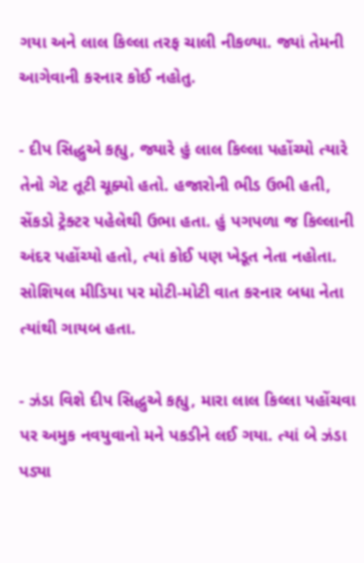ગયા અને લાલ કિલ્લા તરફ ચાલી નીકળ્યા. જ્યાં તેમની આગેવાની કરનાર કોઈ નહોતુ.

- દીપ સિદ્ધુએ કહ્યુ, જ્યારે હું લાલ કિલ્લા પહોંચ્યો ત્યારે તેનો ગેટ તૂટી ચૂક્યો હતો. હજારોની ભીડ ઉભી હતી, સેંકડો ટ્રેક્ટર પહેલેથી ઉભા હતા. હું પગપળા જ કિલ્લાની અંદર પહોંચ્યો હતો, ત્યાં કોઈ પણ ખેડૂત નેતા નહોતા. સોશિયલ મીડિયા પર મોટી-મોટી વાત કરનાર બધા નેતા ત્યાંથી ગાયબ હતા.

- ઝંડા વિશે દીપ સિદ્ધુએ કહ્યુ, મારા લાલ કિલ્લા પહોંચવા પર અમુક નવયુવાનો મને પકડીને લઈ ગયા. ત્યાં બે ઝંડા પડ્યા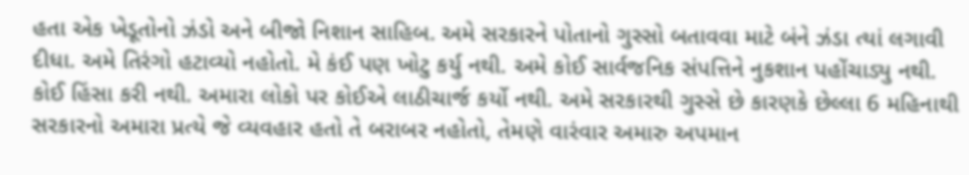હતા એક ખેડૂતોનો ઝંડો અને બીજો નિશાન સાહિબ. અમે સરકારને પોતાનો ગુસ્સો બતાવવા માટે બંને ઝંડા ત્યાં લગાવી દીધા. અમે તિરંગો હટાવ્યો નહોતો. મે કંઈ પણ ખોટુ કર્યુ નથી. અમે કોઈ સાર્વજનિક સંપત્તિને નુકશાન પહોંચાડ્યુ નથી. કોઈ હિંસા કરી નથી. અમારા લોકો પર કોઈએ લાઠીચાર્જ કર્યો નથી. અમે સરકારથી ગુસ્સે છે કારણકે છેલ્લા 6 મહિનાથી સરકારનો અમારા પ્રત્યે જે વ્યવહાર હતો તે બરાબર નહોતો, તેમણે વારંવાર અમારુ અપમાન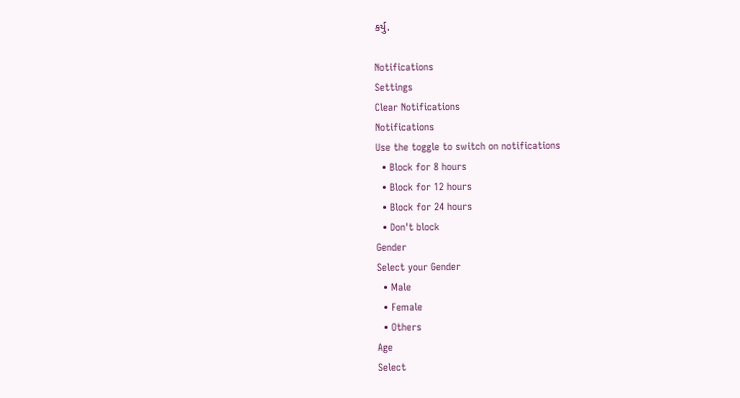કર્યુ.

Notifications
Settings
Clear Notifications
Notifications
Use the toggle to switch on notifications
  • Block for 8 hours
  • Block for 12 hours
  • Block for 24 hours
  • Don't block
Gender
Select your Gender
  • Male
  • Female
  • Others
Age
Select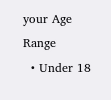your Age Range
  • Under 18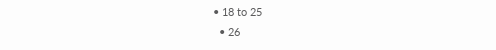• 18 to 25
  • 26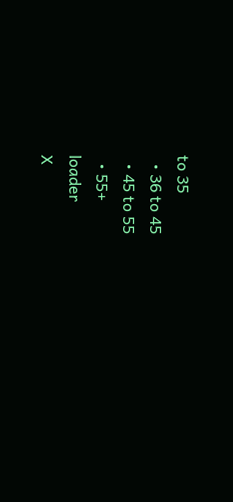to 35
  • 36 to 45
  • 45 to 55
  • 55+
loader
X